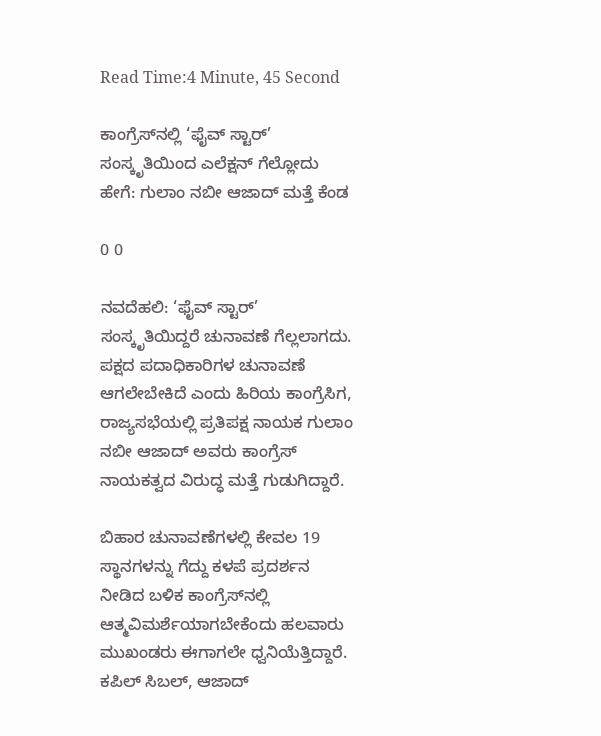Read Time:4 Minute, 45 Second

ಕಾಂಗ್ರೆಸ್‌ನಲ್ಲಿ ‘ಫೈವ್ ಸ್ಟಾರ್’ ಸಂಸ್ಕೃತಿಯಿಂದ ಎಲೆಕ್ಷನ್ ಗೆಲ್ಲೋದು ಹೇಗೆ: ಗುಲಾಂ ನಬೀ ಆಜಾದ್ ಮತ್ತೆ ಕೆಂಡ

0 0

ನವದೆಹಲಿ: ‘ಫೈವ್ ಸ್ಟಾರ್’ ಸಂಸ್ಕೃತಿಯಿದ್ದರೆ ಚುನಾವಣೆ ಗೆಲ್ಲಲಾಗದು. ಪಕ್ಷದ ಪದಾಧಿಕಾರಿಗಳ ಚುನಾವಣೆ ಆಗಲೇಬೇಕಿದೆ ಎಂದು ಹಿರಿಯ ಕಾಂಗ್ರೆಸಿಗ, ರಾಜ್ಯಸಭೆಯಲ್ಲಿ ಪ್ರತಿಪಕ್ಷ ನಾಯಕ ಗುಲಾಂ ನಬೀ ಆಜಾದ್ ಅವರು ಕಾಂಗ್ರೆಸ್ ನಾಯಕತ್ವದ ವಿರುದ್ಧ ಮತ್ತೆ ಗುಡುಗಿದ್ದಾರೆ.

ಬಿಹಾರ ಚುನಾವಣೆಗಳಲ್ಲಿ ಕೇವಲ 19 ಸ್ಥಾನಗಳನ್ನು ಗೆದ್ದು ಕಳಪೆ ಪ್ರದರ್ಶನ ನೀಡಿದ ಬಳಿಕ ಕಾಂಗ್ರೆಸ್‍ನಲ್ಲಿ ಆತ್ಮವಿಮರ್ಶೆಯಾಗಬೇಕೆಂದು ಹಲವಾರು ಮುಖಂಡರು ಈಗಾಗಲೇ ಧ್ವನಿಯೆತ್ತಿದ್ದಾರೆ. ಕಪಿಲ್ ಸಿಬಲ್, ಆಜಾದ್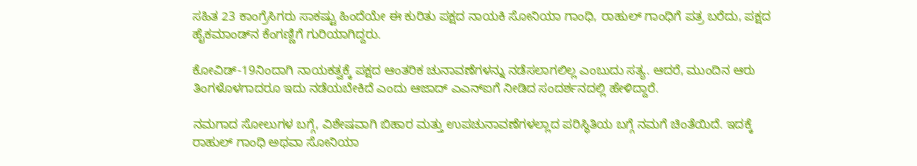ಸಹಿತ 23 ಕಾಂಗ್ರೆಸಿಗರು ಸಾಕಷ್ಟು ಹಿಂದೆಯೇ ಈ ಕುರಿತು ಪಕ್ಷದ ನಾಯಕಿ ಸೋನಿಯಾ ಗಾಂಧಿ, ರಾಹುಲ್ ಗಾಂಧಿಗೆ ಪತ್ರ ಬರೆದು, ಪಕ್ಷದ ಹೈಕಮಾಂಡ್‌ನ ಕೆಂಗಣ್ಣಿಗೆ ಗುರಿಯಾಗಿದ್ದರು.

ಕೋವಿಡ್-19ನಿಂದಾಗಿ ನಾಯಕತ್ವಕ್ಕೆ ಪಕ್ಷದ ಆಂತರಿಕ ಚುನಾವಣೆಗಳನ್ನು ನಡೆಸಲಾಗಲಿಲ್ಲ ಎಂಬುದು ಸತ್ಯ. ಆದರೆ, ಮುಂದಿನ ಆರು ತಿಂಗಳೊಳಗಾದರೂ ಇದು ನಡೆಯಬೇಕಿದೆ ಎಂದು ಆಜಾದ್ ಎಎನ್ಐಗೆ ನೀಡಿದ ಸಂದರ್ಶನದಲ್ಲಿ ಹೇಳಿದ್ದಾರೆ.

ನಮಗಾದ ಸೋಲುಗಳ ಬಗ್ಗೆ, ವಿಶೇಷವಾಗಿ ಬಿಹಾರ ಮತ್ತು ಉಪಚುನಾವಣೆಗಳಲ್ಲಾದ ಪರಿಸ್ಥಿತಿಯ ಬಗ್ಗೆ ನಮಗೆ ಚಿಂತೆಯಿದೆ. ಇದಕ್ಕೆ ರಾಹುಲ್ ಗಾಂಧಿ ಅಥವಾ ಸೋನಿಯಾ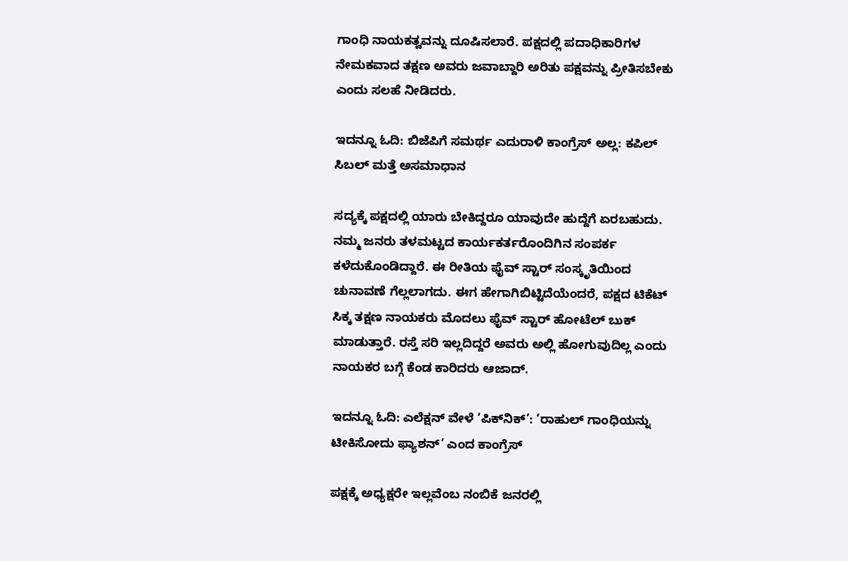ಗಾಂಧಿ ನಾಯಕತ್ವವನ್ನು ದೂಷಿಸಲಾರೆ. ಪಕ್ಷದಲ್ಲಿ ಪದಾಧಿಕಾರಿಗಳ ನೇಮಕವಾದ ತಕ್ಷಣ ಅವರು ಜವಾಬ್ದಾರಿ ಅರಿತು ಪಕ್ಷವನ್ನು ಪ್ರೀತಿಸಬೇಕು ಎಂದು ಸಲಹೆ ನೀಡಿದರು.

ಇದನ್ನೂ ಓದಿ: ಬಿಜೆಪಿಗೆ ಸಮರ್ಥ ಎದುರಾಳಿ ಕಾಂಗ್ರೆಸ್ ಅಲ್ಲ: ಕಪಿಲ್ ಸಿಬಲ್ ಮತ್ತೆ ಅಸಮಾಧಾನ

ಸದ್ಯಕ್ಕೆ ಪಕ್ಷದಲ್ಲಿ ಯಾರು ಬೇಕಿದ್ದರೂ ಯಾವುದೇ ಹುದ್ದೆಗೆ ಏರಬಹುದು. ನಮ್ಮ ಜನರು ತಳಮಟ್ಟದ ಕಾರ್ಯಕರ್ತರೊಂದಿಗಿನ ಸಂಪರ್ಕ ಕಳೆದುಕೊಂಡಿದ್ದಾರೆ. ಈ ರೀತಿಯ ಫೈವ್ ಸ್ಟಾರ್ ಸಂಸ್ಕೃತಿಯಿಂದ ಚುನಾವಣೆ ಗೆಲ್ಲಲಾಗದು. ಈಗ ಹೇಗಾಗಿಬಿಟ್ಟಿದೆಯೆಂದರೆ, ಪಕ್ಷದ ಟಿಕೆಟ್ ಸಿಕ್ಕ ತಕ್ಷಣ ನಾಯಕರು ಮೊದಲು ಫೈವ್ ಸ್ಟಾರ್ ಹೋಟೆಲ್ ಬುಕ್ ಮಾಡುತ್ತಾರೆ. ರಸ್ತೆ ಸರಿ ಇಲ್ಲದಿದ್ದರೆ ಅವರು ಅಲ್ಲಿ ಹೋಗುವುದಿಲ್ಲ ಎಂದು ನಾಯಕರ ಬಗ್ಗೆ ಕೆಂಡ ಕಾರಿದರು ಆಜಾದ್.

ಇದನ್ನೂ ಓದಿ: ಎಲೆಕ್ಷನ್ ವೇಳೆ ‘ಪಿಕ್‌ನಿಕ್’: ‘ರಾಹುಲ್ ಗಾಂಧಿಯನ್ನು ಟೀಕಿಸೋದು ಫ್ಯಾಶನ್’ ಎಂದ ಕಾಂಗ್ರೆಸ್

ಪಕ್ಷಕ್ಕೆ ಅಧ್ಯಕ್ಷರೇ ಇಲ್ಲವೆಂಬ ನಂಬಿಕೆ ಜನರಲ್ಲಿ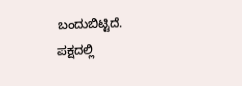ಬಂದುಬಿಟ್ಟಿದೆ. ಪಕ್ಷದಲ್ಲಿ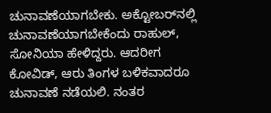ಚುನಾವಣೆಯಾಗಬೇಕು. ಅಕ್ಟೋಬರ್‌ನಲ್ಲಿ ಚುನಾವಣೆಯಾಗಬೇಕೆಂದು ರಾಹುಲ್, ಸೋನಿಯಾ ಹೇಳಿದ್ದರು. ಆದರೀಗ ಕೋವಿಡ್, ಆರು ತಿಂಗಳ ಬಳಿಕವಾದರೂ ಚುನಾವಣೆ ನಡೆಯಲಿ. ನಂತರ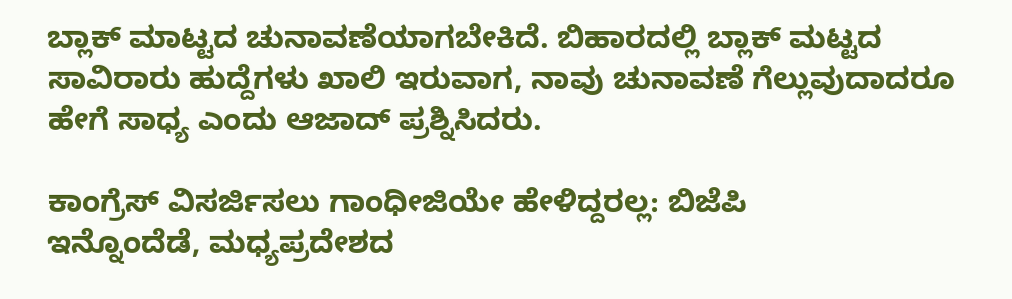ಬ್ಲಾಕ್ ಮಾಟ್ಟದ ಚುನಾವಣೆಯಾಗಬೇಕಿದೆ. ಬಿಹಾರದಲ್ಲಿ ಬ್ಲಾಕ್ ಮಟ್ಟದ ಸಾವಿರಾರು ಹುದ್ದೆಗಳು ಖಾಲಿ ಇರುವಾಗ, ನಾವು ಚುನಾವಣೆ ಗೆಲ್ಲುವುದಾದರೂ ಹೇಗೆ ಸಾಧ್ಯ ಎಂದು ಆಜಾದ್ ಪ್ರಶ್ನಿಸಿದರು.

ಕಾಂಗ್ರೆಸ್ ವಿಸರ್ಜಿಸಲು ಗಾಂಧೀಜಿಯೇ ಹೇಳಿದ್ದರಲ್ಲ: ಬಿಜೆಪಿ
ಇನ್ನೊಂದೆಡೆ, ಮಧ್ಯಪ್ರದೇಶದ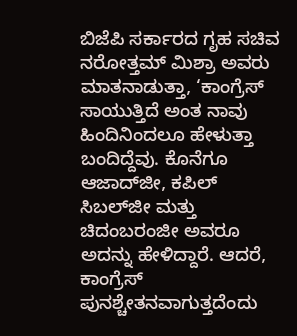ಬಿಜೆಪಿ ಸರ್ಕಾರದ ಗೃಹ ಸಚಿವ ನರೋತ್ತಮ್ ಮಿಶ್ರಾ ಅವರು ಮಾತನಾಡುತ್ತಾ, ‘ಕಾಂಗ್ರೆಸ್ ಸಾಯುತ್ತಿದೆ ಅಂತ ನಾವು ಹಿಂದಿನಿಂದಲೂ ಹೇಳುತ್ತಾ ಬಂದಿದ್ದೆವು. ಕೊನೆಗೂ ಆಜಾದ್‌ಜೀ, ಕಪಿಲ್ ಸಿಬಲ್‌ಜೀ ಮತ್ತು ಚಿದಂಬರಂಜೀ ಅವರೂ ಅದನ್ನು ಹೇಳಿದ್ದಾರೆ. ಆದರೆ, ಕಾಂಗ್ರೆಸ್ ಪುನಶ್ಚೇತನವಾಗುತ್ತದೆಂದು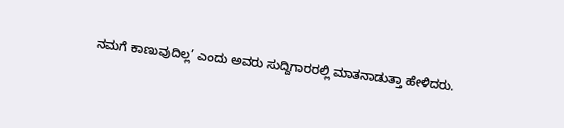ನಮಗೆ ಕಾಣುವುದಿಲ್ಲ’ ಎಂದು ಅವರು ಸುದ್ದಿಗಾರರಲ್ಲಿ ಮಾತನಾಡುತ್ತಾ ಹೇಳಿದರು.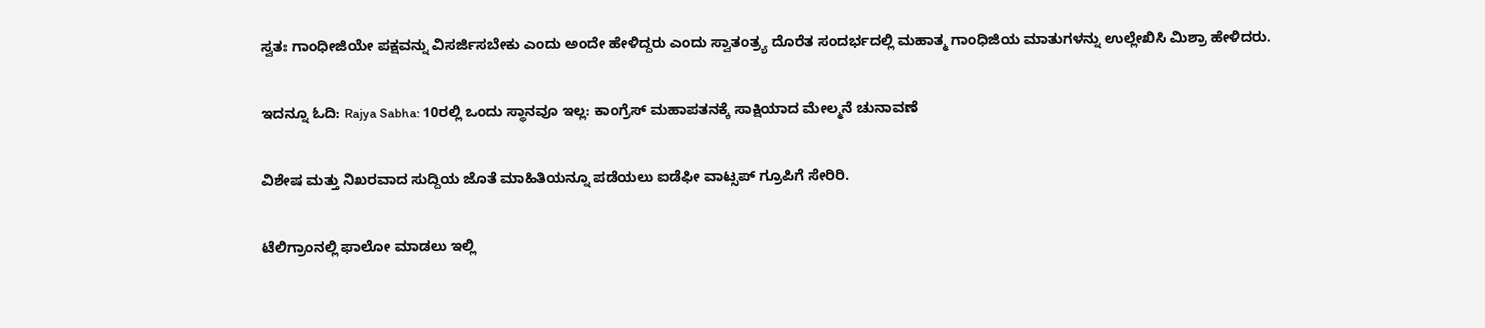ಸ್ವತಃ ಗಾಂಧೀಜಿಯೇ ಪಕ್ಷವನ್ನು ವಿಸರ್ಜಿಸಬೇಕು ಎಂದು ಅಂದೇ ಹೇಳಿದ್ದರು ಎಂದು ಸ್ವಾತಂತ್ರ್ಯ ದೊರೆತ ಸಂದರ್ಭದಲ್ಲಿ ಮಹಾತ್ಮ ಗಾಂಧಿಜಿಯ ಮಾತುಗಳನ್ನು ಉಲ್ಲೇಖಿಸಿ ಮಿಶ್ರಾ ಹೇಳಿದರು.

ಇದನ್ನೂ ಓದಿ: Rajya Sabha: 10ರಲ್ಲಿ ಒಂದು ಸ್ಥಾನವೂ ಇಲ್ಲ: ಕಾಂಗ್ರೆಸ್ ಮಹಾಪತನಕ್ಕೆ ಸಾಕ್ಷಿಯಾದ ಮೇಲ್ಮನೆ ಚುನಾವಣೆ

ವಿಶೇಷ ಮತ್ತು ನಿಖರವಾದ ಸುದ್ದಿಯ ಜೊತೆ ಮಾಹಿತಿಯನ್ನೂ ಪಡೆಯಲು ಐಡೆಫೀ ವಾಟ್ಸಪ್ ಗ್ರೂಪಿಗೆ ಸೇರಿರಿ.

ಟೆಲಿಗ್ರಾಂನಲ್ಲಿ ಫಾಲೋ ಮಾಡಲು ಇಲ್ಲಿ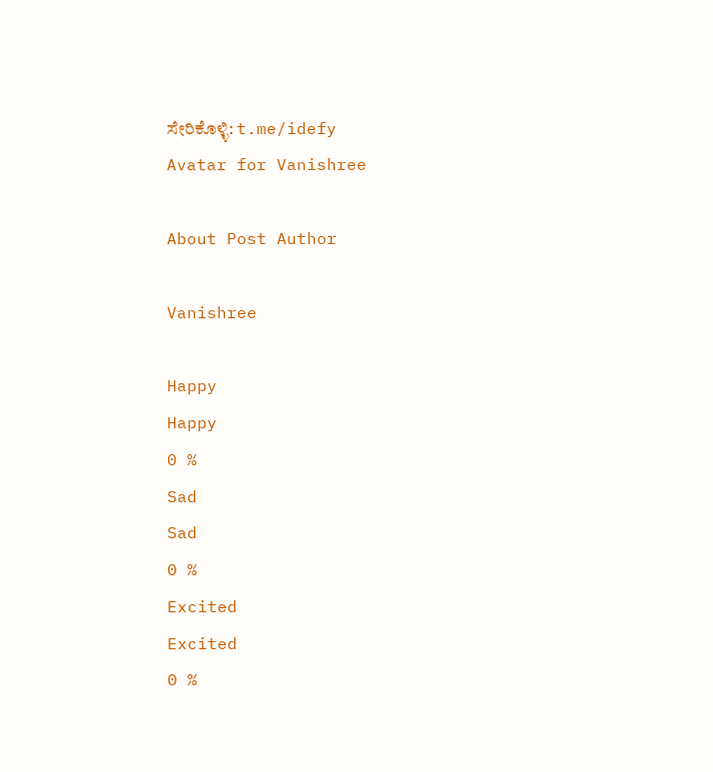ಸೇರಿಕೊಳ್ಳಿ: t.me/idefy
Avatar for Vanishree

About Post Author

Vanishree

Happy
Happy
0 %
Sad
Sad
0 %
Excited
Excited
0 %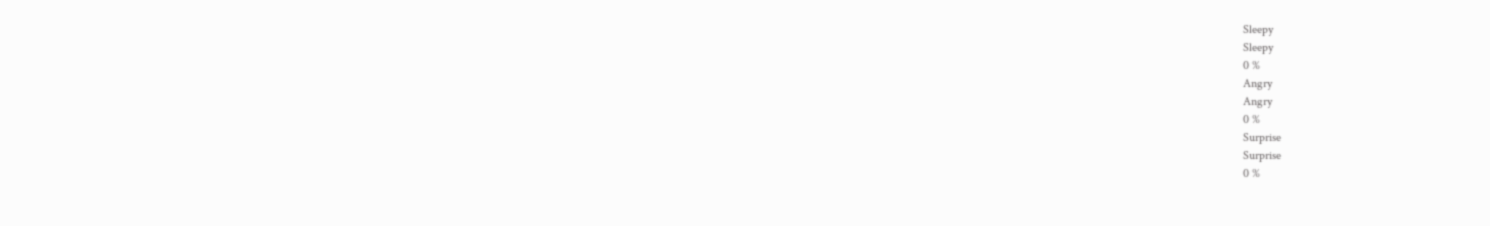Sleepy
Sleepy
0 %
Angry
Angry
0 %
Surprise
Surprise
0 %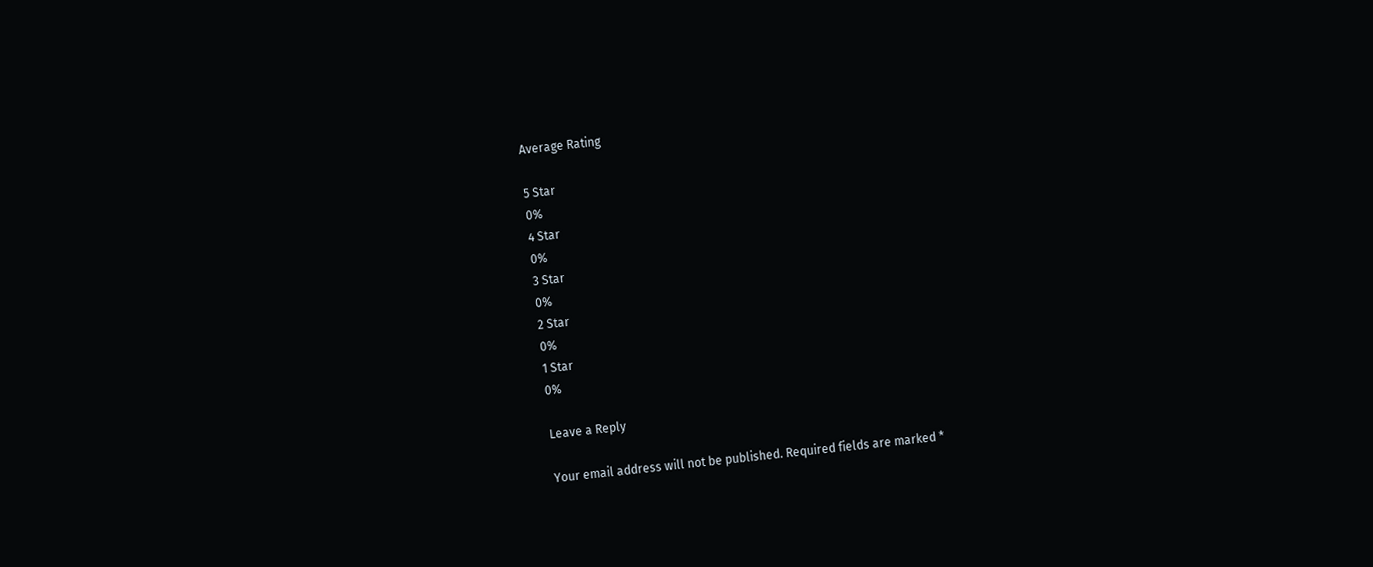Average Rating

5 Star
0%
4 Star
0%
3 Star
0%
2 Star
0%
1 Star
0%

Leave a Reply

Your email address will not be published. Required fields are marked *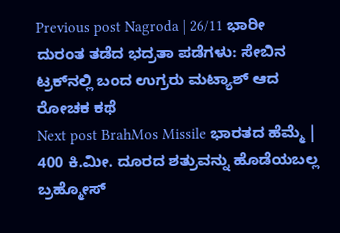Previous post Nagroda | 26/11 ಭಾರೀ ದುರಂತ ತಡೆದ ಭದ್ರತಾ ಪಡೆಗಳು: ಸೇಬಿನ ಟ್ರಕ್‌ನಲ್ಲಿ ಬಂದ ಉಗ್ರರು ಮಟ್ಯಾಶ್ ಆದ ರೋಚಕ ಕಥೆ
Next post BrahMos Missile ಭಾರತದ ಹೆಮ್ಮೆ | 400 ಕಿ.ಮೀ. ದೂರದ ಶತ್ರುವನ್ನು ಹೊಡೆಯಬಲ್ಲ ಬ್ರಹ್ಮೋಸ್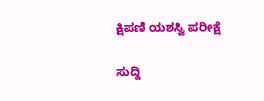ಕ್ಷಿಪಣಿ ಯಶಸ್ವಿ ಪರೀಕ್ಷೆ

ಸುದ್ದಿ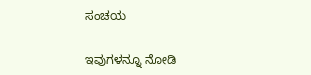ಸಂಚಯ

ಇವುಗಳನ್ನೂ ನೋಡಿ